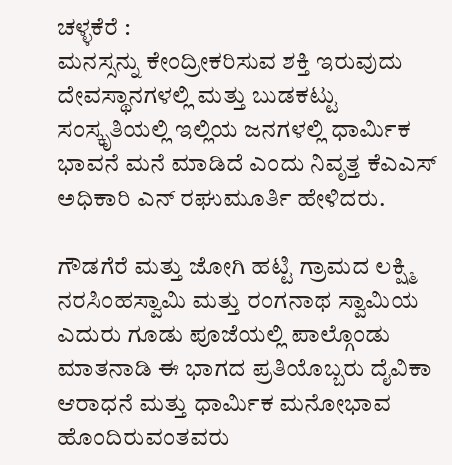ಚಳ್ಳಕೆರೆ :
ಮನಸ್ಸನ್ನು ಕೇಂದ್ರೀಕರಿಸುವ ಶಕ್ತಿ ಇರುವುದು ದೇವಸ್ಥಾನಗಳಲ್ಲಿ ಮತ್ತು ಬುಡಕಟ್ಟು ಸಂಸ್ಕೃತಿಯಲ್ಲಿ ಇಲ್ಲಿಯ ಜನಗಳಲ್ಲಿ ಧಾರ್ಮಿಕ ಭಾವನೆ ಮನೆ ಮಾಡಿದೆ ಎಂದು ನಿವೃತ್ತ ಕೆಎಎಸ್ ಅಧಿಕಾರಿ ಎನ್ ರಘುಮೂರ್ತಿ ಹೇಳಿದರು.

ಗೌಡಗೆರೆ ಮತ್ತು ಜೋಗಿ ಹಟ್ಟಿ ಗ್ರಾಮದ ಲಕ್ಷ್ಮಿ ನರಸಿಂಹಸ್ವಾಮಿ ಮತ್ತು ರಂಗನಾಥ ಸ್ವಾಮಿಯ ಎದುರು ಗೂಡು ಪೂಜೆಯಲ್ಲಿ ಪಾಲ್ಗೊಂಡು ಮಾತನಾಡಿ ಈ ಭಾಗದ ಪ್ರತಿಯೊಬ್ಬರು ದೈವಿಕಾ ಆರಾಧನೆ ಮತ್ತು ಧಾರ್ಮಿಕ ಮನೋಭಾವ ಹೊಂದಿರುವಂತವರು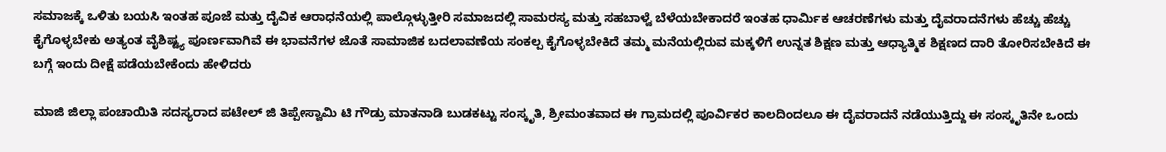ಸಮಾಜಕ್ಕೆ ಒಳಿತು ಬಯಸಿ ಇಂತಹ ಪೂಜೆ ಮತ್ತು ದೈವಿಕ ಆರಾಧನೆಯಲ್ಲಿ ಪಾಲ್ಗೊಳ್ಳುತ್ತೀರಿ ಸಮಾಜದಲ್ಲಿ ಸಾಮರಸ್ಯ ಮತ್ತು ಸಹಬಾಳ್ವೆ ಬೆಳೆಯಬೇಕಾದರೆ ಇಂತಹ ಧಾರ್ಮಿಕ ಆಚರಣೆಗಳು ಮತ್ತು ದೈವರಾದನೆಗಳು ಹೆಚ್ಚು ಹೆಚ್ಚು ಕೈಗೊಳ್ಳಬೇಕು ಅತ್ಯಂತ ವೈಶಿಷ್ಟ್ಯ ಪೂರ್ಣವಾಗಿವೆ ಈ ಭಾವನೆಗಳ ಜೊತೆ ಸಾಮಾಜಿಕ ಬದಲಾವಣೆಯ ಸಂಕಲ್ಪ ಕೈಗೊಳ್ಳಬೇಕಿದೆ ತಮ್ಮ ಮನೆಯಲ್ಲಿರುವ ಮಕ್ಕಳಿಗೆ ಉನ್ನತ ಶಿಕ್ಷಣ ಮತ್ತು ಆಧ್ಯಾತ್ಮಿಕ ಶಿಕ್ಷಣದ ದಾರಿ ತೋರಿಸಬೇಕಿದೆ ಈ ಬಗ್ಗೆ ಇಂದು ದೀಕ್ಷೆ ಪಡೆಯಬೇಕೆಂದು ಹೇಳಿದರು

ಮಾಜಿ ಜಿಲ್ಲಾ ಪಂಚಾಯಿತಿ ಸದಸ್ಯರಾದ ಪಟೇಲ್ ಜಿ ತಿಪ್ಪೇಸ್ವಾಮಿ ಟಿ ಗೌಡ್ರು ಮಾತನಾಡಿ ಬುಡಕಟ್ಟು ಸಂಸ್ಕೃತಿ, ಶ್ರೀಮಂತವಾದ ಈ ಗ್ರಾಮದಲ್ಲಿ ಪೂರ್ವಿಕರ ಕಾಲದಿಂದಲೂ ಈ ದೈವರಾದನೆ ನಡೆಯುತ್ತಿದ್ದು ಈ ಸಂಸ್ಕೃತಿನೇ ಒಂದು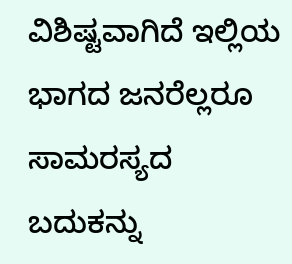ವಿಶಿಷ್ಟವಾಗಿದೆ ಇಲ್ಲಿಯ ಭಾಗದ ಜನರೆಲ್ಲರೂ ಸಾಮರಸ್ಯದ ಬದುಕನ್ನು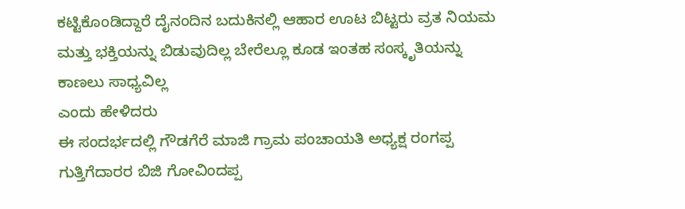ಕಟ್ಟಿಕೊಂಡಿದ್ದಾರೆ ದೈನಂದಿನ ಬದುಕಿನಲ್ಲಿ ಆಹಾರ ಊಟ ಬಿಟ್ಟರು ವ್ರತ ನಿಯಮ ಮತ್ತು ಭಕ್ತಿಯನ್ನು ಬಿಡುವುದಿಲ್ಲ ಬೇರೆಲ್ಲೂ ಕೂಡ ಇಂತಹ ಸಂಸ್ಕೃತಿಯನ್ನು ಕಾಣಲು ಸಾಧ್ಯವಿಲ್ಲ
ಎಂದು ಹೇಳಿದರು
ಈ ಸಂದರ್ಭದಲ್ಲಿ ಗೌಡಗೆರೆ ಮಾಜಿ ಗ್ರಾಮ ಪಂಚಾಯತಿ ಅಧ್ಯಕ್ಷ ರಂಗಪ್ಪ ಗುತ್ತಿಗೆದಾರರ ಬಿಜಿ ಗೋವಿಂದಪ್ಪ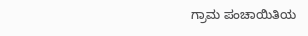ಗ್ರಾಮ ಪಂಚಾಯಿತಿಯ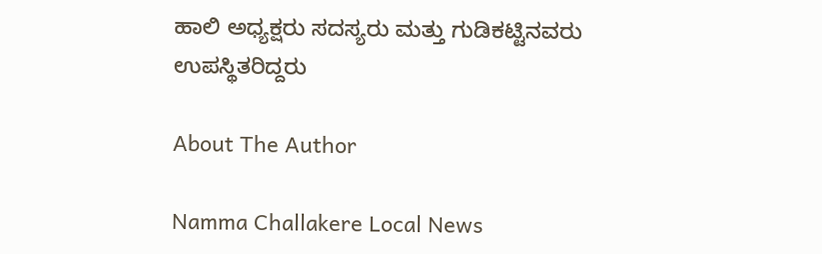ಹಾಲಿ ಅಧ್ಯಕ್ಷರು ಸದಸ್ಯರು ಮತ್ತು ಗುಡಿಕಟ್ಟಿನವರು ಉಪಸ್ಥಿತರಿದ್ದರು

About The Author

Namma Challakere Local News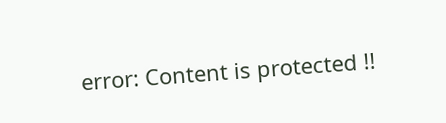error: Content is protected !!